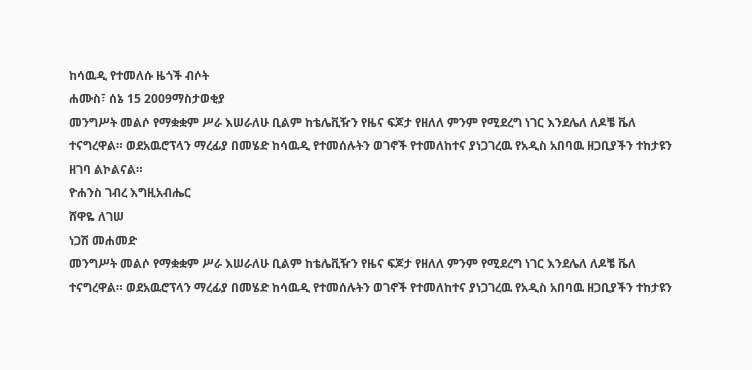ከሳዉዲ የተመለሱ ዜጎች ብሶት
ሐሙስ፣ ሰኔ 15 2009ማስታወቂያ
መንግሥት መልሶ የማቋቋም ሥራ እሠራለሁ ቢልም ከቴሌቪዥን የዜና ፍጆታ የዘለለ ምንም የሚደረግ ነገር እንደሌለ ለዶቼ ቬለ ተናግረዋል። ወደአዉሮፕላን ማረፊያ በመሄድ ከሳዉዲ የተመሰሉትን ወገኖች የተመለከተና ያነጋገረዉ የአዲስ አበባዉ ዘጋቢያችን ተከታዩን ዘገባ ልኮልናል።
ዮሐንስ ገብረ እግዚአብሔር
ሸዋዬ ለገሠ
ነጋሽ መሐመድ
መንግሥት መልሶ የማቋቋም ሥራ እሠራለሁ ቢልም ከቴሌቪዥን የዜና ፍጆታ የዘለለ ምንም የሚደረግ ነገር እንደሌለ ለዶቼ ቬለ ተናግረዋል። ወደአዉሮፕላን ማረፊያ በመሄድ ከሳዉዲ የተመሰሉትን ወገኖች የተመለከተና ያነጋገረዉ የአዲስ አበባዉ ዘጋቢያችን ተከታዩን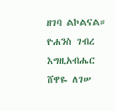ዘገባ ልኮልናል።
ዮሐንስ ገብረ እግዚአብሔር
ሸዋዬ ለገሠ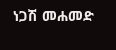ነጋሽ መሐመድ